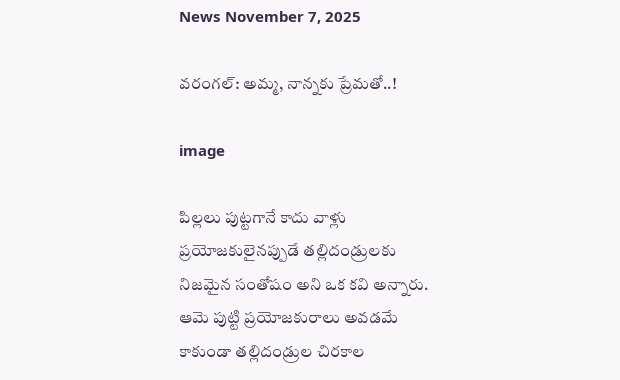News November 7, 2025

వరంగల్: అమ్మ, నాన్నకు ప్రేమతో..!

image

పిల్లలు పుట్టగానే కాదు వాళ్లు ప్రయోజకులైనప్పుడే తల్లిదండ్రులకు నిజమైన సంతోషం అని ఒక కవి అన్నారు. ఆమె పుట్టి ప్రయోజకురాలు అవడమే కాకుండా తల్లిదండ్రుల చిరకాల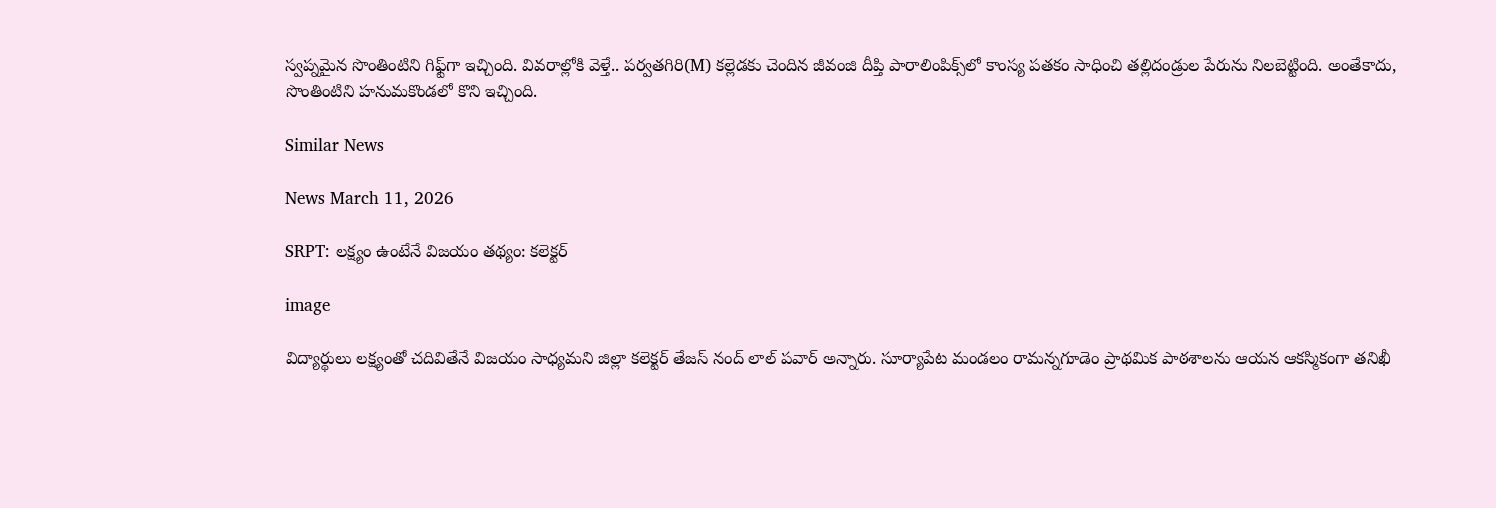స్వప్నమైన సొంతింటిని గిఫ్ట్‌గా ఇచ్చింది. వివరాల్లోకి వెళ్తే.. పర్వతగిరి(M) కల్లెడకు చెందిన జీవంజి దీప్తి పారాలింపిక్స్‌లో కాంస్య పతకం సాధించి తల్లిదండ్రుల పేరును నిలబెట్టింది. అంతేకాదు, సొంతింటిని హనుమకొండలో కొని ఇచ్చింది.

Similar News

News March 11, 2026

SRPT: లక్ష్యం ఉంటేనే విజయం తథ్యం: కలెక్టర్

image

విద్యార్థులు లక్ష్యంతో చదివితేనే విజయం సాధ్యమని జిల్లా కలెక్టర్ తేజస్ నంద్ లాల్ పవార్ అన్నారు. సూర్యాపేట మండలం రామన్నగూడెం ప్రాథమిక పాఠశాలను ఆయన ఆకస్మికంగా తనిఖీ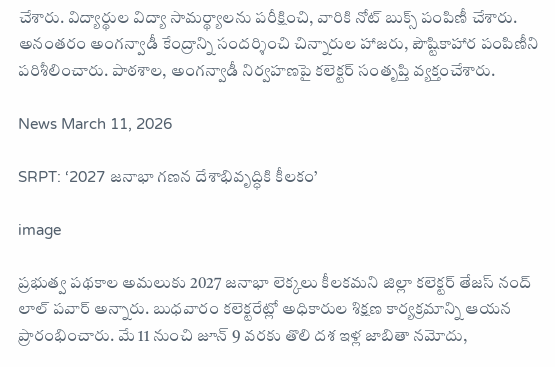చేశారు. విద్యార్థుల విద్యా సామర్థ్యాలను పరీక్షించి, వారికి నోట్ బుక్స్ పంపిణీ చేశారు. అనంతరం అంగన్వాడీ కేంద్రాన్ని సందర్శించి చిన్నారుల హాజరు, పౌష్టికాహార పంపిణీని పరిశీలించారు. పాఠశాల, అంగన్వాడీ నిర్వహణపై కలెక్టర్ సంతృప్తి వ్యక్తంచేశారు.

News March 11, 2026

SRPT: ‘2027 జనాభా గణన దేశాభివృద్ధికి కీలకం’

image

ప్రభుత్వ పథకాల అమలుకు 2027 జనాభా లెక్కలు కీలకమని జిల్లా కలెక్టర్ తేజస్ నంద్ లాల్ పవార్ అన్నారు. బుధవారం కలెక్టరేట్లో అధికారుల శిక్షణ కార్యక్రమాన్ని ఆయన ప్రారంభించారు. మే 11 నుంచి జూన్ 9 వరకు తొలి దశ ఇళ్ల జాబితా నమోదు,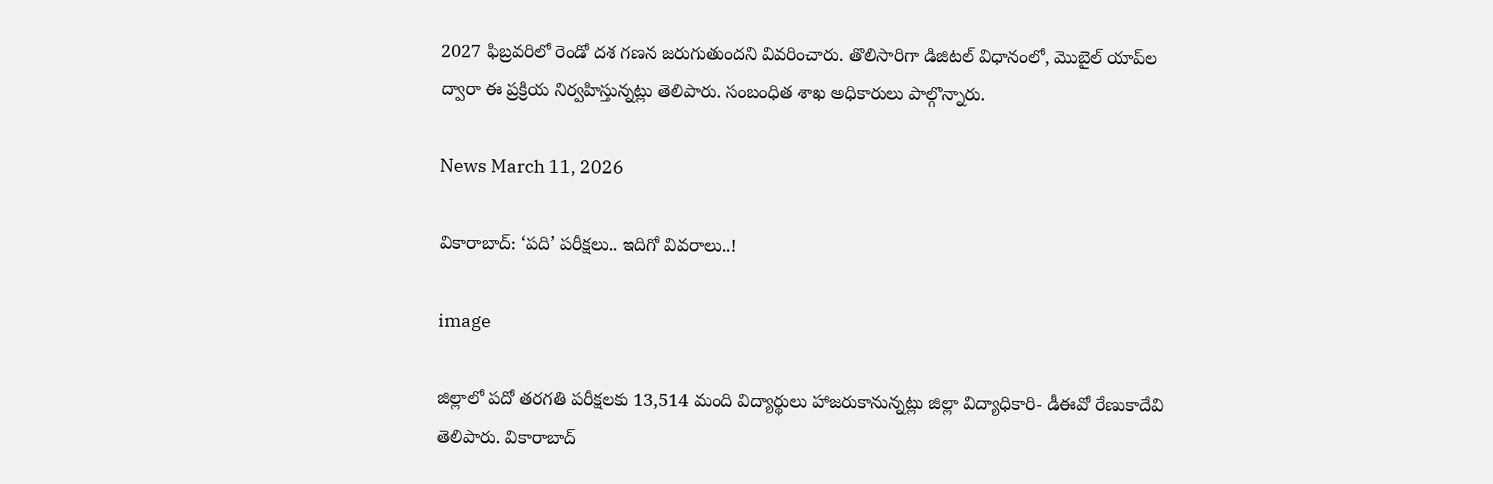2027 ఫిబ్రవరిలో రెండో దశ గణన జరుగుతుందని వివరించారు. తొలిసారిగా డిజిటల్ విధానంలో, మొబైల్ యాప్‌ల ద్వారా ఈ ప్రక్రియ నిర్వహిస్తున్నట్లు తెలిపారు. సంబంధిత శాఖ అధికారులు పాల్గొన్నారు.

News March 11, 2026

వికారాబాద్: ‘పది’ పరీక్షలు.. ఇదిగో వివరాలు..!

image

జిల్లాలో పదో తరగతి పరీక్షలకు 13,514 మంది విద్యార్థులు హాజరుకానున్నట్లు జిల్లా విద్యాధికారి- డీఈవో రేణుకాదేవి తెలిపారు. వికారాబాద్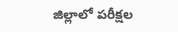జిల్లాలో పరీక్షల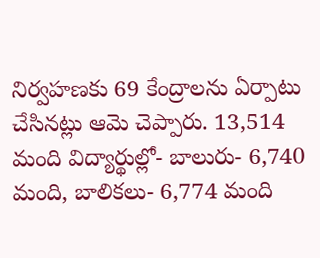నిర్వహణకు 69 కేంద్రాలను ఏర్పాటు చేసినట్లు ఆమె చెప్పారు. 13,514 మంది విద్యార్థుల్లో- బాలురు- 6,740 మంది, బాలికలు- 6,774 మంది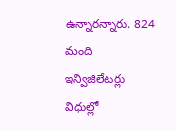ఉన్నారన్నారు. 824 మంది ఇన్విజిలేటర్లు విధుల్లో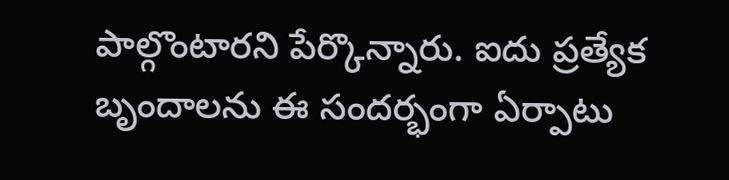పాల్గొంటారని పేర్కొన్నారు. ఐదు ప్రత్యేక బృందాలను ఈ సందర్భంగా ఏర్పాటు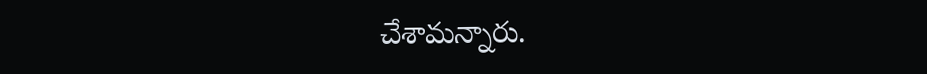చేశామన్నారు.